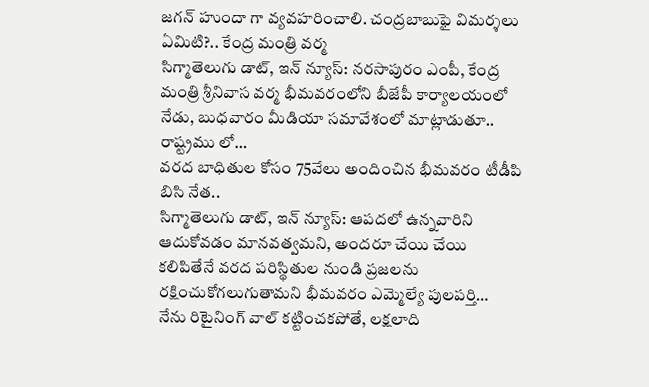జగన్ హుందా గా వ్యవహరించాలి. చంద్రబాబుఫై విమర్శలు ఏమిటి?.. కేంద్ర మంత్రి వర్మ
సిగ్మాతెలుగు డాట్, ఇన్ న్యూస్: నరసాపురం ఎంపీ, కేంద్ర మంత్రి శ్రీనివాస వర్మ భీమవరంలోని బీజేపీ కార్యాలయంలో నేడు, బుధవారం మీడియా సమావేశంలో మాట్లాడుతూ.. రాష్ట్రము లో…
వరద బాధితుల కోసం 75వేలు అందించిన భీమవరం టీడీపి బిసి నేత..
సిగ్మాతెలుగు డాట్, ఇన్ న్యూస్: ఆపదలో ఉన్నవారిని ఆదుకోవడం మానవత్వమని, అందరూ చేయి చేయి కలిపితేనే వరద పరిస్థితుల నుండి ప్రజలను రక్షించుకోగలుగుతామని భీమవరం ఎమ్మెల్యే పులపర్తి…
నేను రిటైనింగ్ వాల్ కట్టించకపోతే, లక్షలాది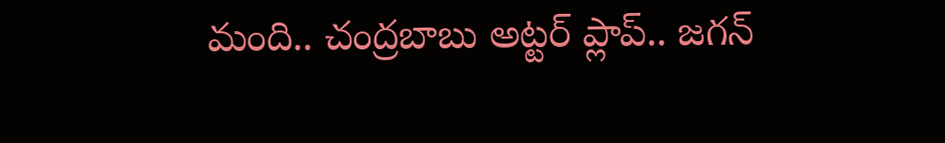మంది.. చంద్రబాబు అట్టర్ ప్లాప్.. జగన్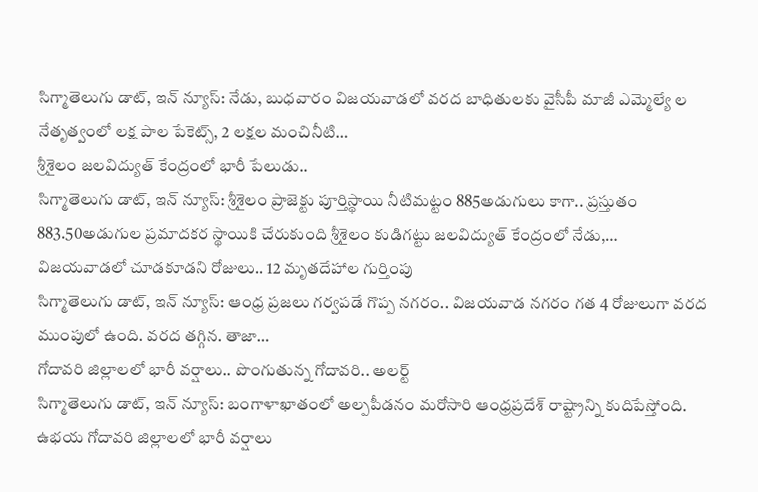సిగ్మాతెలుగు డాట్, ఇన్ న్యూస్: నేడు, బుధవారం విజయవాడలో వరద బాధితులకు వైసీపీ మాజీ ఎమ్మెల్యే ల నేతృత్వంలో లక్ష పాల పేకెట్స్, 2 లక్షల మంచినీటి…
శ్రీశైలం జలవిద్యుత్ కేంద్రంలో భారీ పేలుడు..
సిగ్మాతెలుగు డాట్, ఇన్ న్యూస్: శ్రీశైలం ప్రాజెక్టు పూర్తిస్థాయి నీటిమట్టం 885అడుగులు కాగా.. ప్రస్తుతం 883.50అడుగుల ప్రమాదకర స్థాయికి చేరుకుంది శ్రీశైలం కుడిగట్టు జలవిద్యుత్ కేంద్రంలో నేడు,…
విజయవాడలో చూడకూడని రోజులు.. 12 మృతదేహాల గుర్తింపు
సిగ్మాతెలుగు డాట్, ఇన్ న్యూస్: ఆంధ్ర ప్రజలు గర్వపడే గొప్ప నగరం.. విజయవాడ నగరం గత 4 రోజులుగా వరద ముంపులో ఉంది. వరద తగ్గిన. తాజా…
గోదావరి జిల్లాలలో భారీ వర్షాలు.. పొంగుతున్న గోదావరి.. అలర్ట్
సిగ్మాతెలుగు డాట్, ఇన్ న్యూస్: బంగాళాఖాతంలో అల్పపీడనం మరోసారి ఆంధ్రప్రదేశ్ రాష్ట్రాన్ని కుదిపేస్తోంది. ఉభయ గోదావరి జిల్లాలలో భారీ వర్షాలు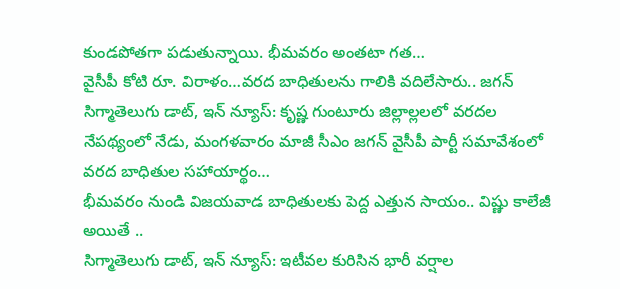కుండపోతగా పడుతున్నాయి. భీమవరం అంతటా గత…
వైసీపీ కోటి రూ. విరాళం…వరద బాధితులను గాలికి వదిలేసారు.. జగన్
సిగ్మాతెలుగు డాట్, ఇన్ న్యూస్: కృష్ణ గుంటూరు జిల్లాల్లలలో వరదల నేపథ్యంలో నేడు, మంగళవారం మాజీ సీఎం జగన్ వైసీపీ పార్టీ సమావేశంలో వరద బాధితుల సహాయార్థం…
భీమవరం నుండి విజయవాడ బాధితులకు పెద్ద ఎత్తున సాయం.. విష్ణు కాలేజీ అయితే ..
సిగ్మాతెలుగు డాట్, ఇన్ న్యూస్: ఇటీవల కురిసిన భారీ వర్షాల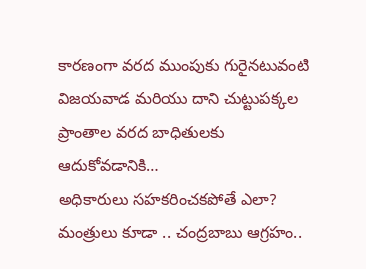కారణంగా వరద ముంపుకు గురైనటువంటి విజయవాడ మరియు దాని చుట్టుపక్కల ప్రాంతాల వరద బాధితులకు ఆదుకోవడానికి…
అధికారులు సహకరించకపోతే ఎలా? మంత్రులు కూడా .. చంద్రబాబు ఆగ్రహం..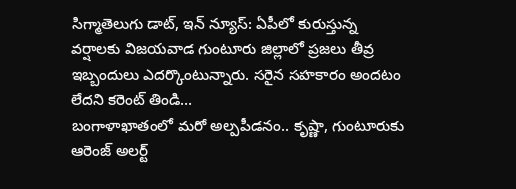సిగ్మాతెలుగు డాట్, ఇన్ న్యూస్: ఏపీలో కురుస్తున్న వర్షాలకు విజయవాడ గుంటూరు జిల్లాలో ప్రజలు తీవ్ర ఇబ్బందులు ఎదర్కొంటున్నారు. సరైన సహకారం అందటం లేదని కరెంట్ తిండి…
బంగాళాఖాతంలో మరో అల్పపీడనం.. కృష్ణా, గుంటూరుకు ఆరెంజ్ అలర్ట్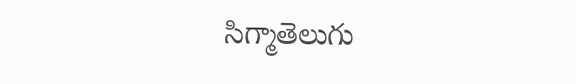సిగ్మాతెలుగు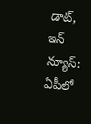డాట్, ఇన్ న్యూస్: ఏపీలో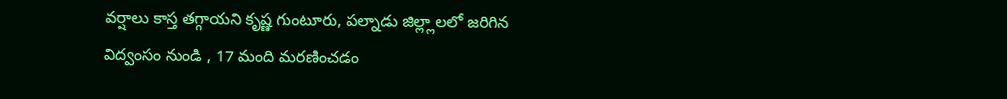వర్షాలు కాస్త తగ్గాయని కృష్ణ గుంటూరు, పల్నాడు జిల్ల్లాలలో జరిగిన విద్వంసం నుండి , 17 మంది మరణించడం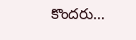కొందరు…